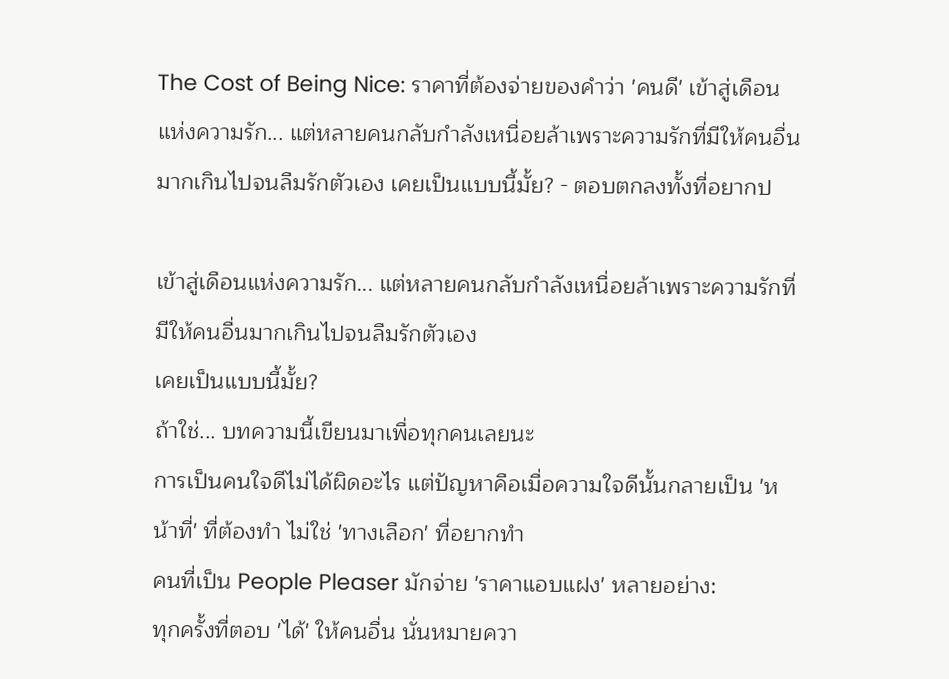The Cost of Being Nice: ราคาที่ต้องจ่ายของคำว่า 'คนดี' เข้าสู่เดือนแห่งความรัก... แต่หลายคนกลับกำลังเหนื่อยล้าเพราะความรักที่มีให้คนอื่นมากเกินไปจนลืมรักตัวเอง เคยเป็นแบบนี้มั้ย? - ตอบตกลงทั้งที่อยากป

เข้าสู่เดือนแห่งความรัก... แต่หลายคนกลับกำลังเหนื่อยล้าเพราะความรักที่มีให้คนอื่นมากเกินไปจนลืมรักตัวเอง
เคยเป็นแบบนี้มั้ย?
ถ้าใช่... บทความนี้เขียนมาเพื่อทุกคนเลยนะ
การเป็นคนใจดีไม่ได้ผิดอะไร แต่ปัญหาคือเมื่อความใจดีนั้นกลายเป็น 'หน้าที่' ที่ต้องทำ ไม่ใช่ 'ทางเลือก' ที่อยากทำ
คนที่เป็น People Pleaser มักจ่าย 'ราคาแอบแฝง' หลายอย่าง:
ทุกครั้งที่ตอบ 'ได้' ให้คนอื่น นั่นหมายควา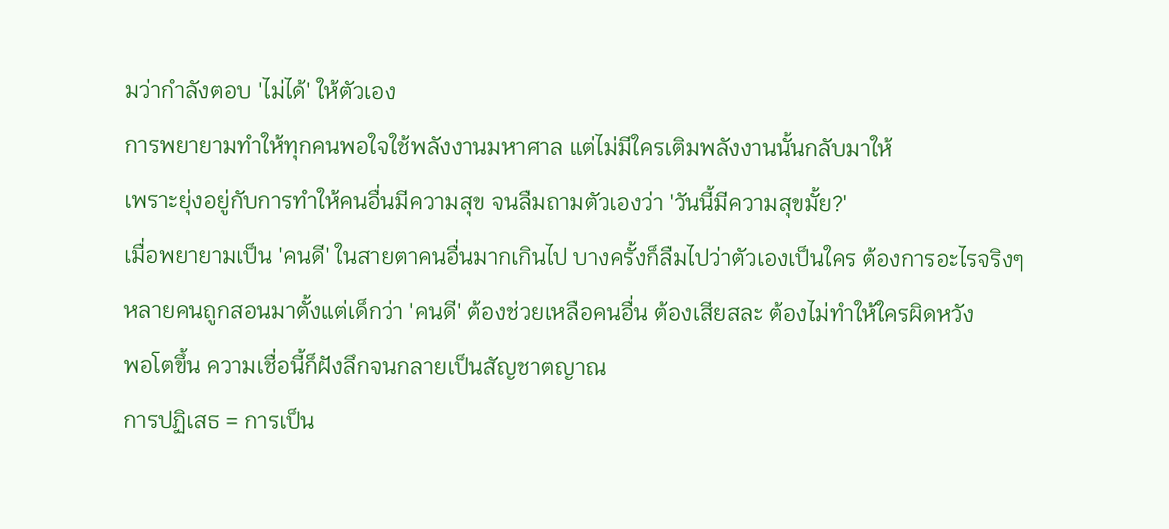มว่ากำลังตอบ 'ไม่ได้' ให้ตัวเอง
การพยายามทำให้ทุกคนพอใจใช้พลังงานมหาศาล แต่ไม่มีใครเติมพลังงานนั้นกลับมาให้
เพราะยุ่งอยู่กับการทำให้คนอื่นมีความสุข จนลืมถามตัวเองว่า 'วันนี้มีความสุขมั้ย?'
เมื่อพยายามเป็น 'คนดี' ในสายตาคนอื่นมากเกินไป บางครั้งก็ลืมไปว่าตัวเองเป็นใคร ต้องการอะไรจริงๆ
หลายคนถูกสอนมาตั้งแต่เด็กว่า 'คนดี' ต้องช่วยเหลือคนอื่น ต้องเสียสละ ต้องไม่ทำให้ใครผิดหวัง
พอโตขึ้น ความเชื่อนี้ก็ฝังลึกจนกลายเป็นสัญชาตญาณ
การปฏิเสธ = การเป็น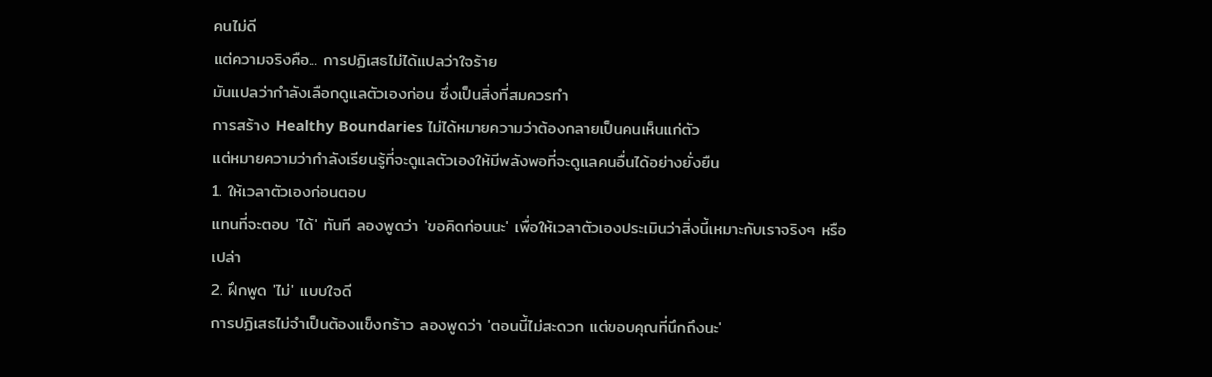คนไม่ดี
แต่ความจริงคือ... การปฏิเสธไม่ได้แปลว่าใจร้าย
มันแปลว่ากำลังเลือกดูแลตัวเองก่อน ซึ่งเป็นสิ่งที่สมควรทำ
การสร้าง Healthy Boundaries ไม่ได้หมายความว่าต้องกลายเป็นคนเห็นแก่ตัว
แต่หมายความว่ากำลังเรียนรู้ที่จะดูแลตัวเองให้มีพลังพอที่จะดูแลคนอื่นได้อย่างยั่งยืน
1. ให้เวลาตัวเองก่อนตอบ
แทนที่จะตอบ 'ได้' ทันที ลองพูดว่า 'ขอคิดก่อนนะ' เพื่อให้เวลาตัวเองประเมินว่าสิ่งนี้เหมาะกับเราจริงๆ หรือเปล่า
2. ฝึกพูด 'ไม่' แบบใจดี
การปฏิเสธไม่จำเป็นต้องแข็งกร้าว ลองพูดว่า 'ตอนนี้ไม่สะดวก แต่ขอบคุณที่นึกถึงนะ'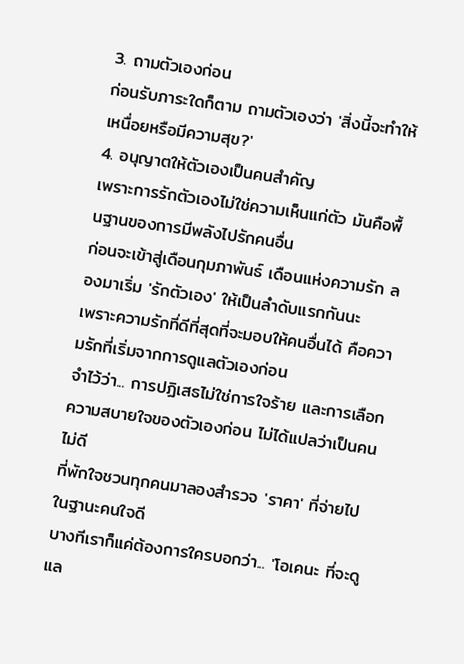3. ถามตัวเองก่อน
ก่อนรับภาระใดก็ตาม ถามตัวเองว่า 'สิ่งนี้จะทำให้เหนื่อยหรือมีความสุข?'
4. อนุญาตให้ตัวเองเป็นคนสำคัญ
เพราะการรักตัวเองไม่ใช่ความเห็นแก่ตัว มันคือพื้นฐานของการมีพลังไปรักคนอื่น
ก่อนจะเข้าสู่เดือนกุมภาพันธ์ เดือนแห่งความรัก ลองมาเริ่ม 'รักตัวเอง' ให้เป็นลำดับแรกกันนะ
เพราะความรักที่ดีที่สุดที่จะมอบให้คนอื่นได้ คือความรักที่เริ่มจากการดูแลตัวเองก่อน
จำไว้ว่า... การปฏิเสธไม่ใช่การใจร้าย และการเลือกความสบายใจของตัวเองก่อน ไม่ได้แปลว่าเป็นคนไม่ดี
ที่พักใจชวนทุกคนมาลองสำรวจ 'ราคา' ที่จ่ายไปในฐานะคนใจดี
บางทีเราก็แค่ต้องการใครบอกว่า... 'โอเคนะ ที่จะดูแล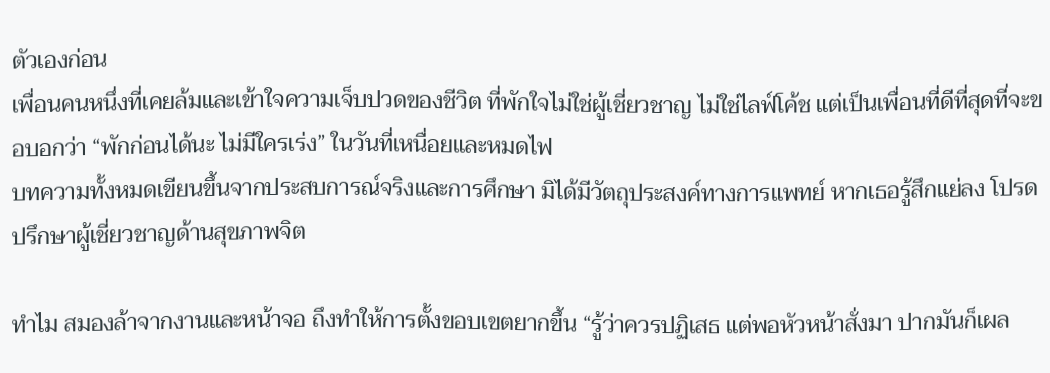ตัวเองก่อน
เพื่อนคนหนึ่งที่เคยล้มและเข้าใจความเจ็บปวดของชีวิต ที่พักใจไม่ใช่ผู้เชี่ยวชาญ ไม่ใช่ไลฟ์โค้ช แต่เป็นเพื่อนที่ดีที่สุดที่จะขอบอกว่า “พักก่อนได้นะ ไม่มีใครเร่ง” ในวันที่เหนื่อยและหมดไฟ
บทความทั้งหมดเขียนขึ้นจากประสบการณ์จริงและการศึกษา มิได้มีวัตถุประสงค์ทางการแพทย์ หากเธอรู้สึกแย่ลง โปรดปรึกษาผู้เชี่ยวชาญด้านสุขภาพจิต

ทำไม สมองล้าจากงานและหน้าจอ ถึงทำให้การตั้งขอบเขตยากขึ้น “รู้ว่าควรปฏิเสธ แต่พอหัวหน้าสั่งมา ปากมันก็เผล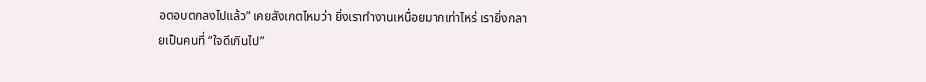อตอบตกลงไปแล้ว” เคยสังเกตไหมว่า ยิ่งเราทำงานเหนื่อยมากเท่าไหร่ เรายิ่งกลายเป็นคนที่ “ใจดีเกินไป”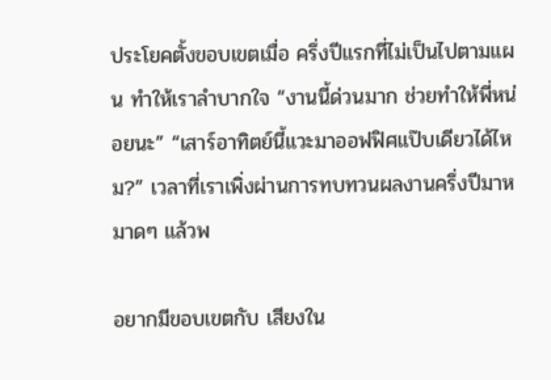ประโยคตั้งขอบเขตเมื่อ ครึ่งปีแรกที่ไม่เป็นไปตามแผน ทำให้เราลำบากใจ “งานนี้ด่วนมาก ช่วยทำให้พี่หน่อยนะ” “เสาร์อาทิตย์นี้แวะมาออฟฟิศแป๊บเดียวได้ไหม?” เวลาที่เราเพิ่งผ่านการทบทวนผลงานครึ่งปีมาหมาดๆ แล้วพ

อยากมีขอบเขตกับ เสียงใน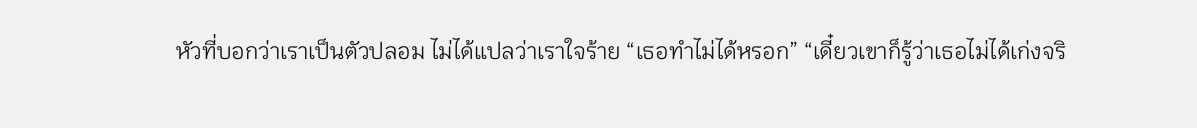หัวที่บอกว่าเราเป็นตัวปลอม ไม่ได้แปลว่าเราใจร้าย “เธอทำไม่ได้หรอก” “เดี๋ยวเขาก็รู้ว่าเธอไม่ได้เก่งจริ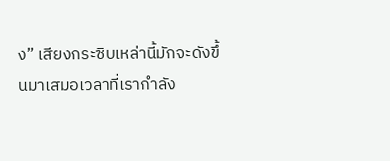ง” เสียงกระซิบเหล่านี้มักจะดังขึ้นมาเสมอเวลาที่เรากำลัง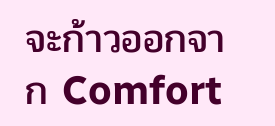จะก้าวออกจาก Comfort